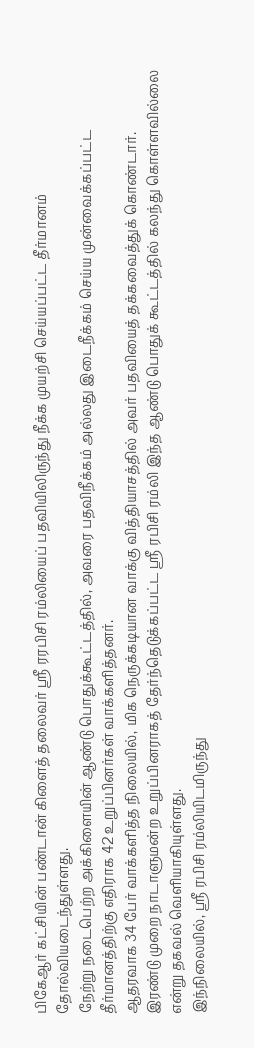பிகேஆர் கட்சியின் பண்டான் கிளைத் தலைவர் ஸ்ரீ ரரபிசி ரம்லியைப் பதவியிலிருந்து நீக்க முயற்சி செய்யப்பட்ட தீர்மானம் தோல்வியடைந்துள்ளது.
நேற்று நடைபெற்ற அக்கிளையின் ஆண்டு பொதுக்கூட்டத்தில், அவரை பதவிநீக்கம் அல்லது இடைநீக்கம் செய்ய முன்வைக்கப்பட்ட தீர்மானத்திற்கு எதிராக 42 உறுப்பினர்கள் வாக்களித்தனர்.
ஆதரவாக 34 பேர் வாக்களித்த நிலையில், மிக நெருக்கடியான வாக்கு வித்தியாசத்தில் அவர் பதவியைத் தக்கவைத்துக் கொண்டார்.
இரண்டு முறை நாடாளுமன்ற உறுப்பினராகத் தேர்ந்தெடுக்கப்பட்ட ஸ்ரீ ரபிசி ரம்லி இந்த ஆண்டு பொதுக் கூட்டத்தில் கலந்து கொள்ளவில்லை என்று தகவல் வெளியாகியுள்ளது.
இந்நிலையில், ஸ்ரீ ரபிசி ரம்லியிடமிருந்து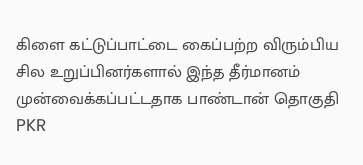கிளை கட்டுப்பாட்டை கைப்பற்ற விரும்பிய சில உறுப்பினர்களால் இந்த தீர்மானம் முன்வைக்கப்பட்டதாக பாண்டான் தொகுதி PKR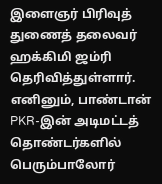இளைஞர் பிரிவுத் துணைத் தலைவர் ஹக்கிமி ஜம்ரி தெரிவித்துள்ளார்.
எனினும், பாண்டான் PKR-இன் அடிமட்டத் தொண்டர்களில் பெரும்பாலோர்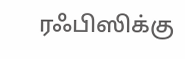ரஃபிஸிக்கு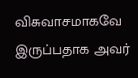விசுவாசமாகவே இருப்பதாக அவர்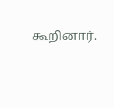கூறினார்.